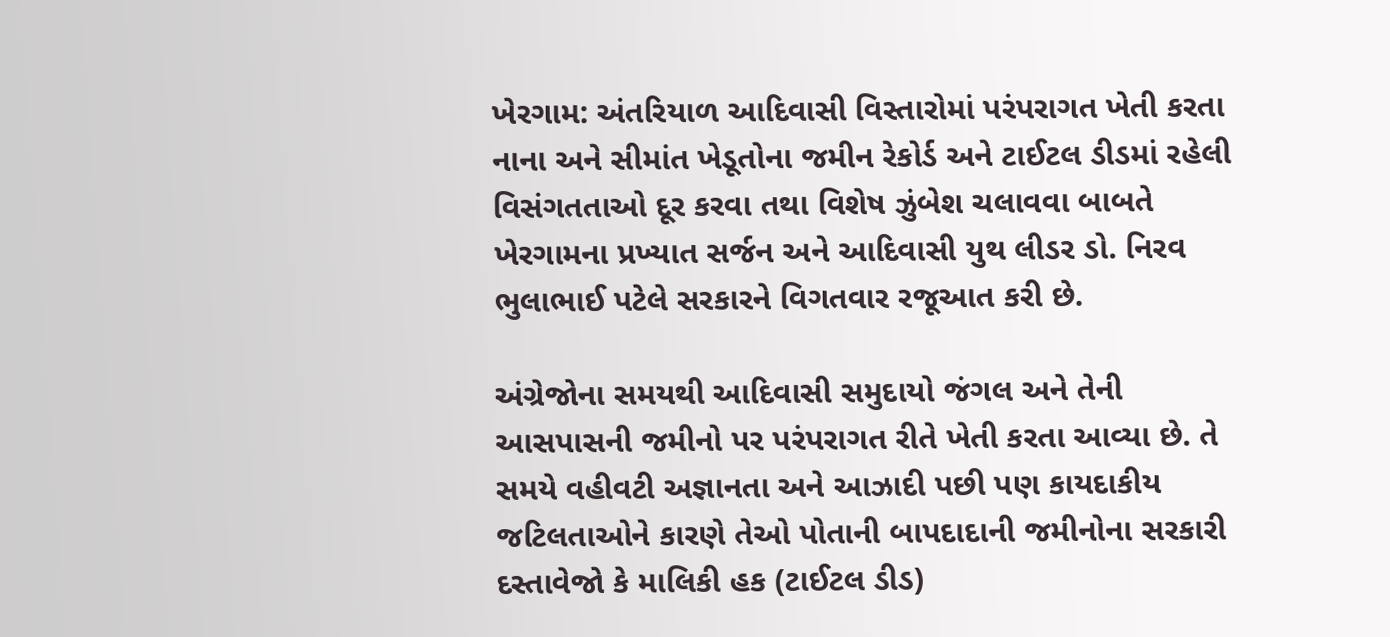ખેરગામ: અંતરિયાળ આદિવાસી વિસ્તારોમાં પરંપરાગત ખેતી કરતા નાના અને સીમાંત ખેડૂતોના જમીન રેકોર્ડ અને ટાઈટલ ડીડમાં રહેલી વિસંગતતાઓ દૂર કરવા તથા વિશેષ ઝુંબેશ ચલાવવા બાબતે ખેરગામના પ્રખ્યાત સર્જન અને આદિવાસી યુથ લીડર ડો. નિરવ ભુલાભાઈ પટેલે સરકારને વિગતવાર રજૂઆત કરી છે.

અંગ્રેજોના સમયથી આદિવાસી સમુદાયો જંગલ અને તેની આસપાસની જમીનો પર પરંપરાગત રીતે ખેતી કરતા આવ્યા છે. તે સમયે વહીવટી અજ્ઞાનતા અને આઝાદી પછી પણ કાયદાકીય જટિલતાઓને કારણે તેઓ પોતાની બાપદાદાની જમીનોના સરકારી દસ્તાવેજો કે માલિકી હક (ટાઈટલ ડીડ)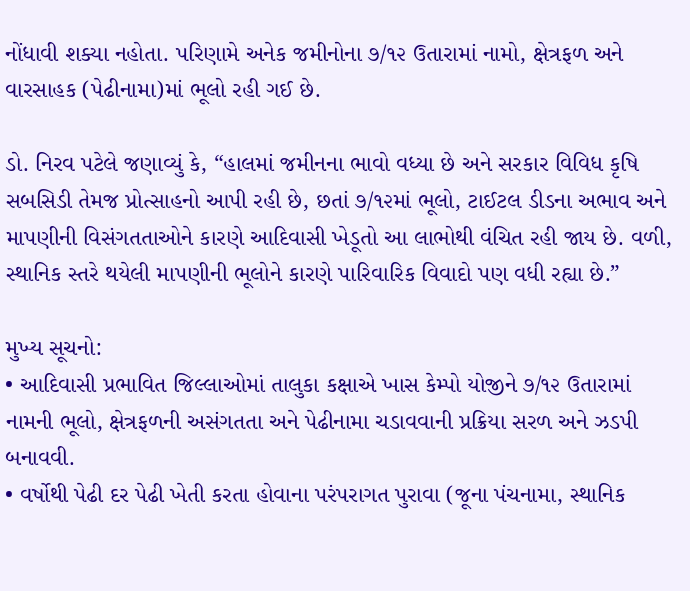નોંધાવી શક્યા નહોતા. પરિણામે અનેક જમીનોના ૭/૧૨ ઉતારામાં નામો, ક્ષેત્રફળ અને વારસાહક (પેઢીનામા)માં ભૂલો રહી ગઈ છે.

ડો. નિરવ પટેલે જણાવ્યું કે, “હાલમાં જમીનના ભાવો વધ્યા છે અને સરકાર વિવિધ કૃષિ સબસિડી તેમજ પ્રોત્સાહનો આપી રહી છે, છતાં ૭/૧૨માં ભૂલો, ટાઈટલ ડીડના અભાવ અને માપણીની વિસંગતતાઓને કારણે આદિવાસી ખેડૂતો આ લાભોથી વંચિત રહી જાય છે. વળી, સ્થાનિક સ્તરે થયેલી માપણીની ભૂલોને કારણે પારિવારિક વિવાદો પણ વધી રહ્યા છે.”

મુખ્ય સૂચનો:
• આદિવાસી પ્રભાવિત જિલ્લાઓમાં તાલુકા કક્ષાએ ખાસ કેમ્પો યોજીને ૭/૧૨ ઉતારામાં નામની ભૂલો, ક્ષેત્રફળની અસંગતતા અને પેઢીનામા ચડાવવાની પ્રક્રિયા સરળ અને ઝડપી બનાવવી.
• વર્ષોથી પેઢી દર પેઢી ખેતી કરતા હોવાના પરંપરાગત પુરાવા (જૂના પંચનામા, સ્થાનિક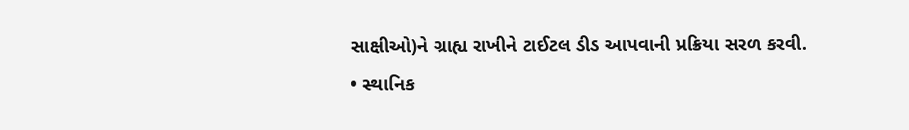સાક્ષીઓ)ને ગ્રાહ્ય રાખીને ટાઈટલ ડીડ આપવાની પ્રક્રિયા સરળ કરવી.
• સ્થાનિક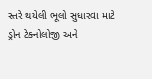સ્તરે થયેલી ભૂલો સુધારવા માટે ડ્રોન ટેક્નોલોજી અને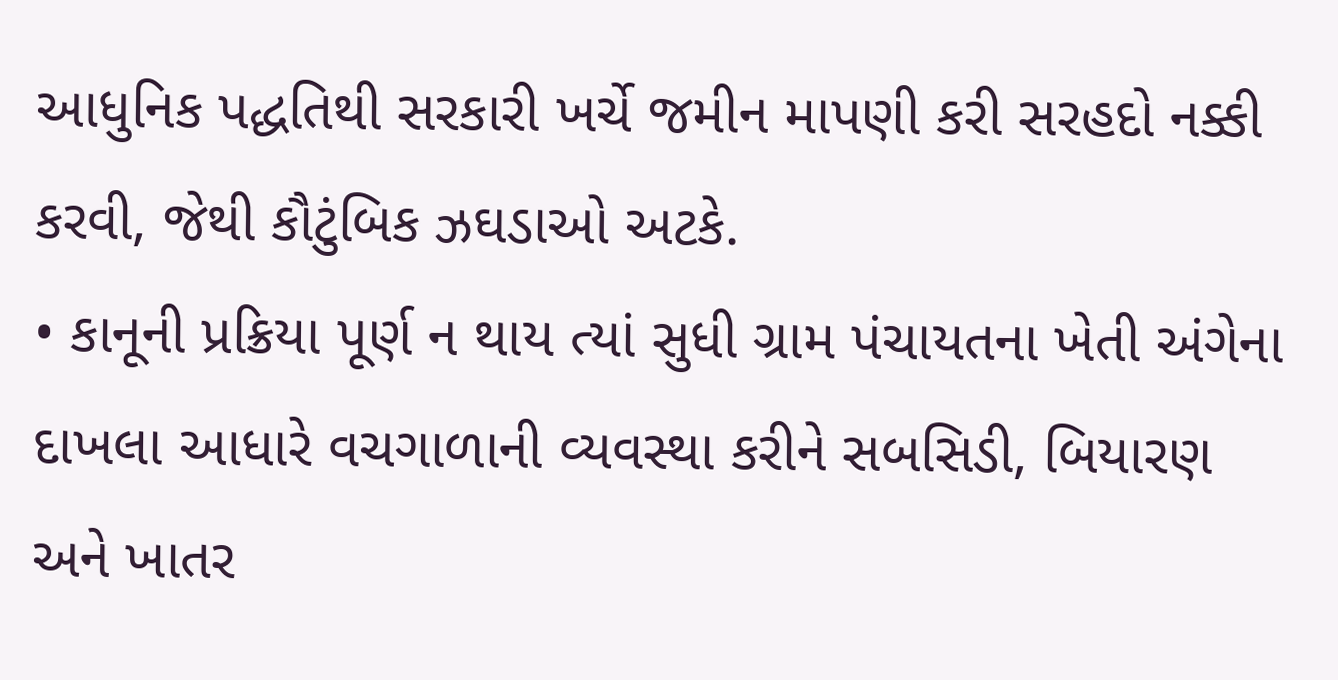આધુનિક પદ્ધતિથી સરકારી ખર્ચે જમીન માપણી કરી સરહદો નક્કી કરવી, જેથી કૌટુંબિક ઝઘડાઓ અટકે.
• કાનૂની પ્રક્રિયા પૂર્ણ ન થાય ત્યાં સુધી ગ્રામ પંચાયતના ખેતી અંગેના દાખલા આધારે વચગાળાની વ્યવસ્થા કરીને સબસિડી, બિયારણ અને ખાતર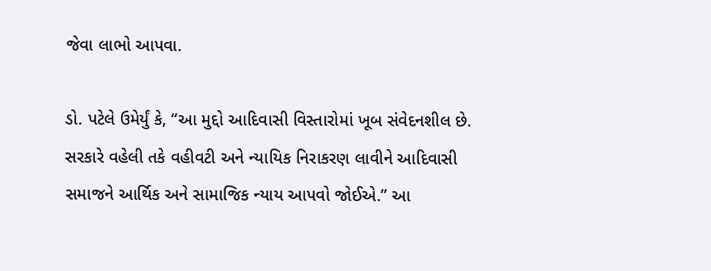જેવા લાભો આપવા.

ડો. પટેલે ઉમેર્યું કે, “આ મુદ્દો આદિવાસી વિસ્તારોમાં ખૂબ સંવેદનશીલ છે. સરકારે વહેલી તકે વહીવટી અને ન્યાયિક નિરાકરણ લાવીને આદિવાસી સમાજને આર્થિક અને સામાજિક ન્યાય આપવો જોઈએ.” આ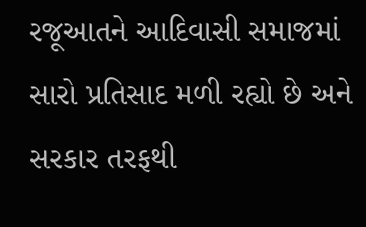રજૂઆતને આદિવાસી સમાજમાં સારો પ્રતિસાદ મળી રહ્યો છે અને સરકાર તરફથી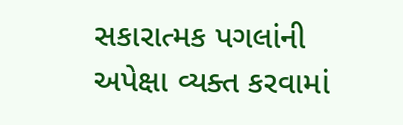સકારાત્મક પગલાંની અપેક્ષા વ્યક્ત કરવામાં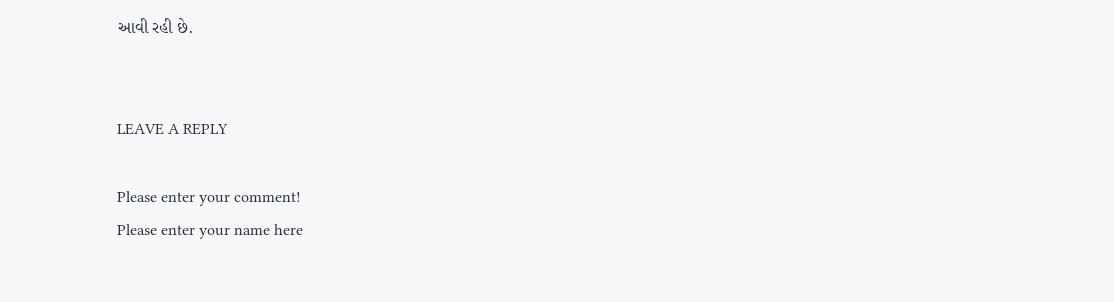આવી રહી છે.


LEAVE A REPLY

Please enter your comment!
Please enter your name here